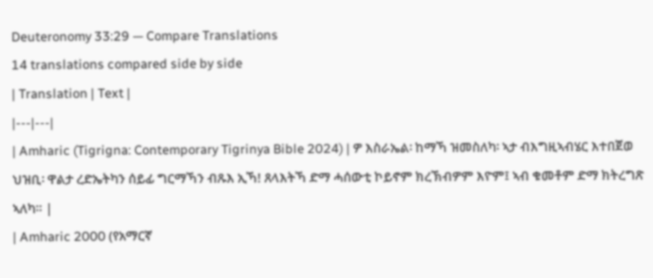Deuteronomy 33:29 — Compare Translations
14 translations compared side by side
| Translation | Text |
|---|---|
| Amharic (Tigrigna: Contemporary Tigrinya Bible 2024) | ዎ እስራኤል፡ ከማኻ ዝመስለካ፡ ኣታ ብእግዚኣብሄር እተበጀወ ህዝቢ፡ ዋልታ ረድኤትካን ሰይፊ ግርማኻን ብጹእ ኢኻ! ጸላእትኻ ድማ ሓሰውቲ ኮይኖም ክረኽብዎም እዮም፤ ኣብ ቁመቶም ድማ ክትረግጽ ኣለካ። |
| Amharic 2000 (የአማርኛ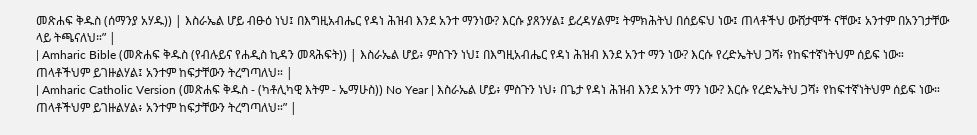መጽሐፍ ቅዱስ (ሰማንያ አሃዱ)) | እስራኤል ሆይ ብፁዕ ነህ፤ በእግዚአብሔር የዳነ ሕዝብ እንደ አንተ ማንነው? እርሱ ያጸንሃል፤ ይረዳሃልም፤ ትምክሕትህ በሰይፍህ ነው፤ ጠላቶችህ ውሸታሞች ናቸው፤ አንተም በአንገታቸው ላይ ትጫናለህ።” |
| Amharic Bible (መጽሐፍ ቅዱስ (የብሉይና የሐዲስ ኪዳን መጻሕፍት)) | እስራኤል ሆይ፥ ምስጉን ነህ፤ በእግዚአብሔር የዳነ ሕዝብ እንደ አንተ ማን ነው? እርሱ የረድኤትህ ጋሻ፥ የከፍተኛነትህም ሰይፍ ነው። ጠላቶችህም ይገዙልሃል፤ አንተም ከፍታቸውን ትረግጣለህ። |
| Amharic Catholic Version (መጽሐፍ ቅዱስ - (ካቶሊካዊ እትም - ኤማሁስ)) No Year | እስራኤል ሆይ፥ ምስጉን ነህ፥ በጌታ የዳነ ሕዝብ እንደ አንተ ማን ነው? እርሱ የረድኤትህ ጋሻ፥ የከፍተኛነትህም ሰይፍ ነው። ጠላቶችህም ይገዙልሃል፥ አንተም ከፍታቸውን ትረግጣለህ።” |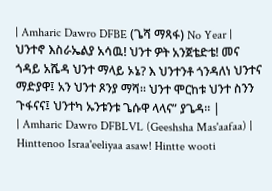| Amharic Dawro DFBE (ጌሻ ማጻፋ) No Year | ህንተኖ እስራኤልያ አሳዉ! ህንተ ዎት አንጀቴድቴ! መና ጎዳይ አሼዳ ህንተ ማላይ ኦኔ? እ ህንተንቶ ጎንዳለነ ህንተና ማድያዋ፤ አን ህንተ ጾንያ ማሻ። ህንተ ሞርከቱ ህንተ ስንን ጉፋናና፤ ህንተካ ኡንቱንቱ ጌሱዋ ላላና” ያጌዳ። |
| Amharic Dawro DFBLVL (Geeshsha Mas'aafaa) | Hinttenoo Israa'eeliyaa asaw! Hintte wooti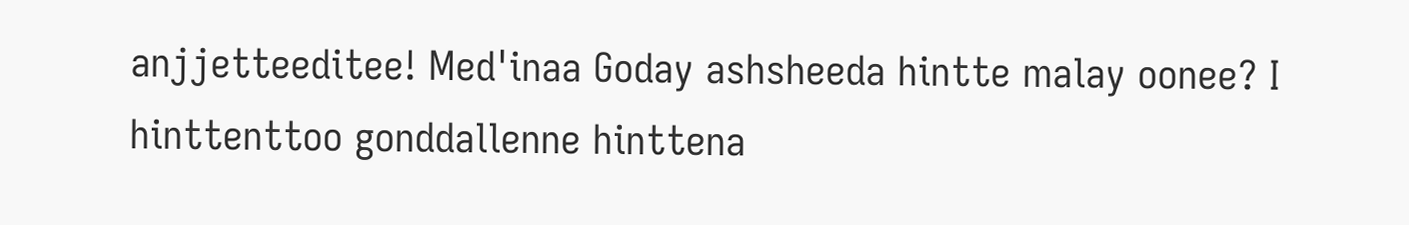anjjetteeditee! Med'inaa Goday ashsheeda hintte malay oonee? I hinttenttoo gonddallenne hinttena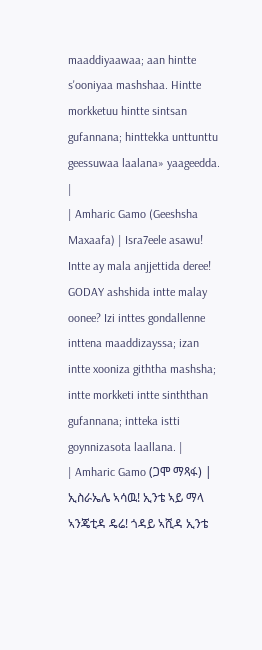maaddiyaawaa; aan hintte s'ooniyaa mashshaa. Hintte morkketuu hintte sintsan gufannana; hinttekka unttunttu geessuwaa laalana» yaageedda. |
| Amharic Gamo (Geeshsha Maxaafa) | Isra7eele asawu! Intte ay mala anjjettida deree! GODAY ashshida intte malay oonee? Izi inttes gondallenne inttena maaddizayssa; izan intte xooniza giththa mashsha; intte morkketi intte sinththan gufannana; intteka istti goynnizasota laallana. |
| Amharic Gamo (ጋሞ ማጻፋ) | ኢስራኤሌ ኣሳዉ! ኢንቴ ኣይ ማላ ኣንጄቲዳ ዴሬ! ጎዳይ ኣሺዳ ኢንቴ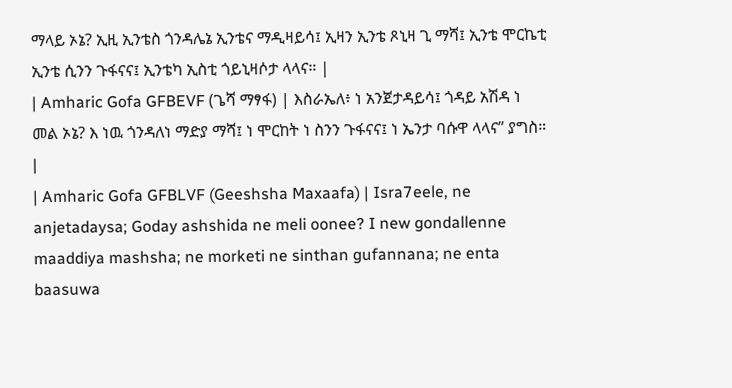ማላይ ኦኔ? ኢዚ ኢንቴስ ጎንዳሌኔ ኢንቴና ማዲዛይሳ፤ ኢዛን ኢንቴ ጾኒዛ ጊ ማሻ፤ ኢንቴ ሞርኬቲ ኢንቴ ሲንን ጉፋናና፤ ኢንቴካ ኢስቲ ጎይኒዛሶታ ላላና። |
| Amharic Gofa GFBEVF (ጌሻ ማፃፋ) | እስራኤለ፥ ነ አንጀታዳይሳ፤ ጎዳይ አሽዳ ነ መል ኦኔ? እ ነዉ ጎንዳለነ ማድያ ማሻ፤ ነ ሞርከት ነ ስንን ጉፋናና፤ ነ ኤንታ ባሱዋ ላላና” ያግስ። |
| Amharic Gofa GFBLVF (Geeshsha Maxaafa) | Isra7eele, ne anjetadaysa; Goday ashshida ne meli oonee? I new gondallenne maaddiya mashsha; ne morketi ne sinthan gufannana; ne enta baasuwa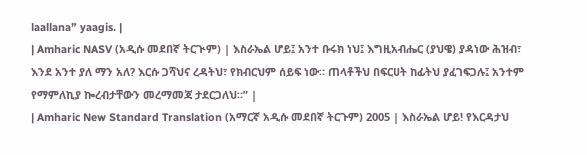laallana” yaagis. |
| Amharic NASV (አዲሱ መደበኛ ትርጒም) | እስራኤል ሆይ፤ አንተ ቡሩክ ነህ፤ እግዚአብሔር (ያህዌ) ያዳነው ሕዝብ፣ እንደ አንተ ያለ ማን አለ? እርሱ ጋሻህና ረዳትህ፣ የክብርህም ሰይፍ ነው። ጠላቶችህ በፍርሀት ከፊትህ ያፈገፍጋሉ፤ አንተም የማምለኪያ ኰረብታቸውን መረማመጃ ታደርጋለህ።” |
| Amharic New Standard Translation (አማርኛ አዲሱ መደበኛ ትርጉም) 2005 | እስራኤል ሆይ! የእርዳታህ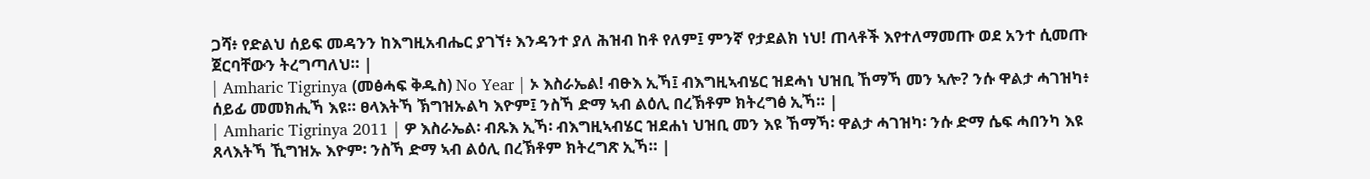ጋሻ፥ የድልህ ሰይፍ መዳንን ከእግዚአብሔር ያገኘ፥ እንዳንተ ያለ ሕዝብ ከቶ የለም፤ ምንኛ የታደልክ ነህ! ጠላቶች እየተለማመጡ ወደ አንተ ሲመጡ ጀርባቸውን ትረግጣለህ። |
| Amharic Tigrinya (መፅሓፍ ቅዱስ) No Year | ኦ እስራኤል! ብፁእ ኢኻ፤ ብእግዚኣብሄር ዝደሓነ ህዝቢ ኸማኻ መን ኣሎ? ንሱ ዋልታ ሓገዝካ፥ ሰይፊ መመክሒኻ እዩ። ፀላእትኻ ኽግዝኡልካ እዮም፤ ንስኻ ድማ ኣብ ልዕሊ በረኽቶም ክትረግፅ ኢኻ። |
| Amharic Tigrinya 2011 | ዎ እስራኤል፡ ብጹእ ኢኻ፡ ብእግዚኣብሄር ዝደሐነ ህዝቢ መን እዩ ኸማኻ፡ ዋልታ ሓገዝካ፡ ንሱ ድማ ሴፍ ሓበንካ እዩ ጸላእትኻ ኺግዝኡ እዮም፡ ንስኻ ድማ ኣብ ልዕሊ በረኽቶም ክትረግጽ ኢኻ። |